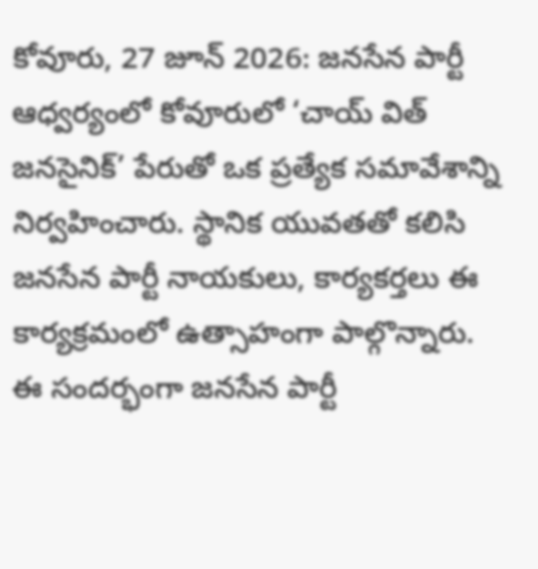కోవూరు, 27 జూన్ 2026: జనసేన పార్టీ ఆధ్వర్యంలో కోవూరులో ‘చాయ్ విత్ జనసైనిక్’ పేరుతో ఒక ప్రత్యేక సమావేశాన్ని నిర్వహించారు. స్థానిక యువతతో కలిసి జనసేన పార్టీ నాయకులు, కార్యకర్తలు ఈ కార్యక్రమంలో ఉత్సాహంగా పాల్గొన్నారు.
ఈ సందర్భంగా జనసేన పార్టీ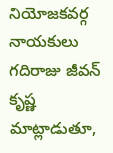నియోజకవర్గ నాయకులు గదిరాజు జీవన్ కృష్ణ మాట్లాడుతూ,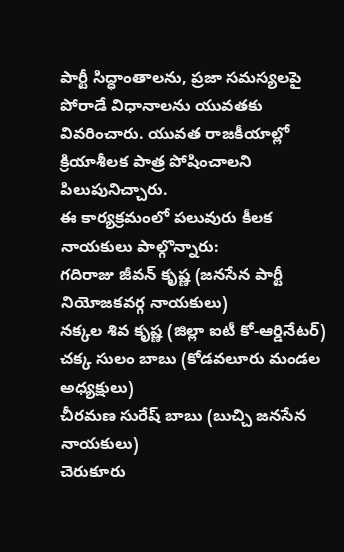పార్టీ సిద్ధాంతాలను, ప్రజా సమస్యలపై పోరాడే విధానాలను యువతకు వివరించారు. యువత రాజకీయాల్లో క్రియాశీలక పాత్ర పోషించాలని పిలుపునిచ్చారు.
ఈ కార్యక్రమంలో పలువురు కీలక నాయకులు పాల్గొన్నారు:
గదిరాజు జీవన్ కృష్ణ (జనసేన పార్టీ నియోజకవర్గ నాయకులు)
నక్కల శివ కృష్ణ (జిల్లా ఐటీ కో-ఆర్డినేటర్)
చక్క సులం బాబు (కోడవలూరు మండల అధ్యక్షులు)
చీరమణ సురేష్ బాబు (బుచ్చి జనసేన నాయకులు)
చెరుకూరు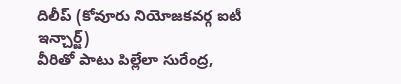దిలీప్ (కోవూరు నియోజకవర్గ ఐటీ ఇన్చార్జ్)
వీరితో పాటు పిల్లేలా సురేంద్ర,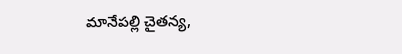మానేపల్లి చైతన్య,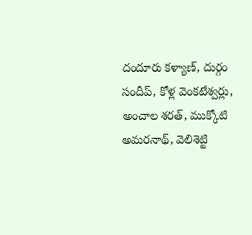దందూరు కళ్యాణ్, దుర్గం సందీప్, కోళ్ల వెంకటేశ్వర్లు, అంచాల శరత్, ముక్కోటి అమరనాథ్, వెలిశెట్టి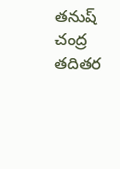తనుష్ చంద్ర తదితర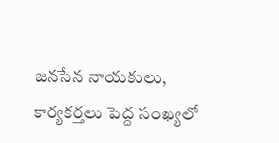జనసేన నాయకులు, కార్యకర్తలు పెద్ద సంఖ్యలో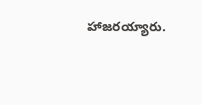హాజరయ్యారు.